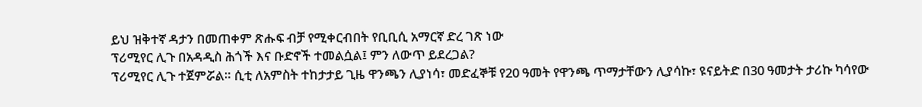ይህ ዝቅተኛ ዳታን በመጠቀም ጽሑፍ ብቻ የሚቀርብበት የቢቢሲ አማርኛ ድረ ገጽ ነው
ፕሪሚየር ሊጉ በአዳዲስ ሕጎች እና ቡድኖች ተመልሷል፤ ምን ለውጥ ይደረጋል?
ፕሪሚየር ሊጉ ተጀምሯል። ሲቲ ለአምስት ተከታታይ ጊዜ ዋንጫን ሊያነሳ፣ መድፈኞቹ የ20 ዓመት የዋንጫ ጥማታቸውን ሊያሳኩ፣ ዩናይትድ በ30 ዓመታት ታሪኩ ካሳየው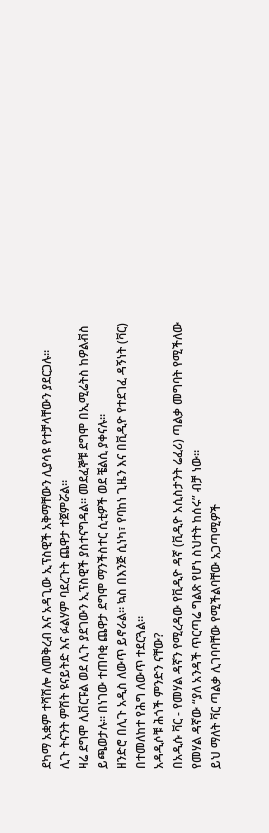ደካማ አቋም ተሻሽሎ ለመቅረብ እና አዳጊው ኢፕስዊች አቅማቸውን ሊያሳዩ የተቻላቸውን ያደርጋሉ።
ሊጉ ትናንት ምሽት ዩናይትድ እና ፉልሃም ባደረጉት ጨዋታ ተጀምሯል።
ዛሬ ደግሞ ሊቨርፑል ወደ ሊጉ ያደገውን ኢፕስዊች ያስተናግዳል። መደፈኞቹ ደግሞ በኢሚሬትስ ከዎልቭስ ይጫወታሉ። በነገው ተጠባቂ ጨዋታ ደግሞ ማንችስተር ሲቲዎች ወደ ቼልሲ ያቀናሉ።
ዘንድሮ በሊጉ አዲስ ለውጥ ይኖራል። ኳስ በእንጅ ሲነካ፣ የባከነ ጊዜን እና በቪዲዮ የተደገፈ ዳኝነት (ቫር) በተመለከተ የሕግ ለውጥ ተደርጓል።
አዳዲሶቹ ሕጎች ምንድን ናቸው?
በአዲሱ ቫር - የመሃል ዳኛን የሚረዳው የቪዲዮ ዳኛ (ቪዲዮ አሲስታንት ሬፈሪ) ጣልቃ መግባት የሚችለው የመሃል ዳኛው “ያለ አንዳች ጥርጣሬ ግልጽ የሆነ ስህተት ከሰሩ” ብቻ ነው።
ይህ ማለት ቫር ጣልቃ ሊገባባቸው የሚችልባቸው አጋጣሚዎች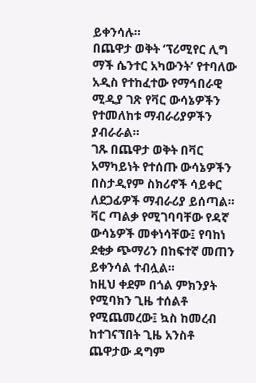ይቀንሳሉ።
በጨዋታ ወቅት ‘ፕሪሚየር ሊግ ማች ሴንተር አካውንት’ የተባለው አዲስ የተከፈተው የማኅበራዊ ሚዲያ ገጽ የቫር ውሳኔዎችን የተመለከቱ ማብራሪያዎችን ያብራራል።
ገጹ በጨዋታ ወቅት በቫር አማካይነት የተሰጡ ውሳኔዎችን በስታዲየም ስክሪኖች ሳይቀር ለደጋፊዎች ማብራሪያ ይሰጣል።
ቫር ጣልቃ የሚገባባቸው የዳኛ ውሳኔዎች መቀነሳቸው፤ የባከነ ደቂቃ ጭማሪን በከፍተኛ መጠን ይቀንሳል ተብሏል።
ከዚህ ቀደም በጎል ምክንያት የሚባክን ጊዜ ተሰልቶ የሚጨመረው፤ ኳስ ከመረብ ከተገናኘበት ጊዜ አንስቶ ጨዋታው ዳግም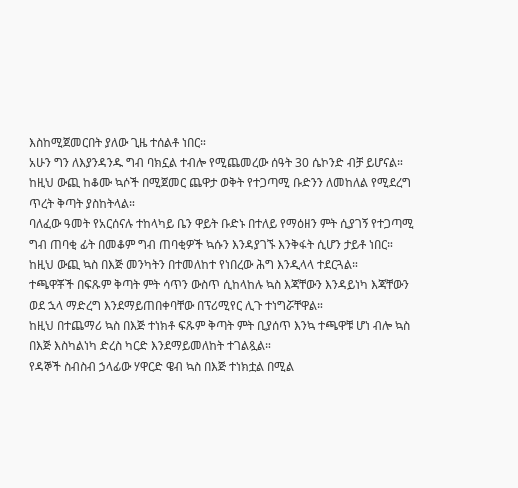እስከሚጀመርበት ያለው ጊዜ ተሰልቶ ነበር።
አሁን ግን ለእያንዳንዱ ግብ ባክኗል ተብሎ የሚጨመረው ሰዓት 30 ሴኮንድ ብቻ ይሆናል።
ከዚህ ውጪ ከቆሙ ኳሶች በሚጀመር ጨዋታ ወቅት የተጋጣሚ ቡድንን ለመከለል የሚደረግ ጥረት ቅጣት ያስከትላል።
ባለፈው ዓመት የአርሰናሉ ተከላካይ ቤን ዋይት ቡድኑ በተለይ የማዕዘን ምት ሲያገኝ የተጋጣሚ ግብ ጠባቂ ፊት በመቆም ግብ ጠባቂዎች ኳሱን እንዳያገኙ እንቅፋት ሲሆን ታይቶ ነበር።
ከዚህ ውጪ ኳስ በእጅ መንካትን በተመለከተ የነበረው ሕግ እንዲላላ ተደርጓል።
ተጫዋቾች በፍጹም ቅጣት ምት ሳጥን ውስጥ ሲከላከሉ ኳስ እጃቸውን እንዳይነካ እጃቸውን ወደ ኋላ ማድረግ እንደማይጠበቀባቸው በፕሪሚየር ሊጉ ተነግሯቸዋል።
ከዚህ በተጨማሪ ኳስ በእጅ ተነክቶ ፍጹም ቅጣት ምት ቢያሰጥ እንኳ ተጫዋቹ ሆነ ብሎ ኳስ በእጅ እስካልነካ ድረስ ካርድ እንደማይመለከት ተገልጿል።
የዳኞች ስብስብ ኃላፊው ሃዋርድ ዌብ ኳስ በእጅ ተነክቷል በሚል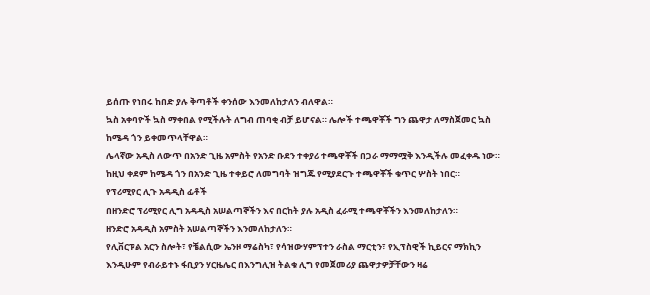ይሰጡ የነበሩ ከበድ ያሉ ቅጣቶች ቀንሰው እንመለከታለን ብለዋል።
ኳስ አቀባዮች ኳስ ማቀበል የሚችሉት ለግብ ጠባቂ ብቻ ይሆናል። ሌሎች ተጫዋቾች ግን ጨዋታ ለማስጀመር ኳስ ከሜዳ ጎን ይቀመጥላቸዋል።
ሌላኛው አዲስ ለውጥ በአንድ ጊዜ አምስት የአንድ ቡደን ተቀያሪ ተጫዋቾች በጋራ ማማሟቅ እንዲችሉ መፈቀዱ ነው። ከዚህ ቀደም ከሜዳ ጎን በአንድ ጊዜ ተቀይሮ ለመግባት ዝግጁ የሚያደርጉ ተጫዋቾች ቁጥር ሦስት ነበር።
የፕሪሚየር ሊጉ አዳዲስ ፊቶች
በዘንድሮ ፕሪሚየር ሊግ አዳዲስ አሠልጣኞችን እና በርከት ያሉ አዲስ ፈራሚ ተጫዋቾችን እንመለከታለን።
ዘንድሮ አዳዲስ አምስት አሠልጣኞችን እንመለከታለን።
የሊቨርፑል አርን ስሎት፣ የቼልሲው ኤንዞ ማሬስካ፣ የሳዝውሃምፕተን ራስል ማርቲን፣ የኢፕስዊች ኪይርና ማክኪን እንዲሁም የብራይተኑ ፋቢያን ሃርዜሌር በእንግሊዝ ትልቁ ሊግ የመጀመሪያ ጨዋታዎቻቸውን ዛሬ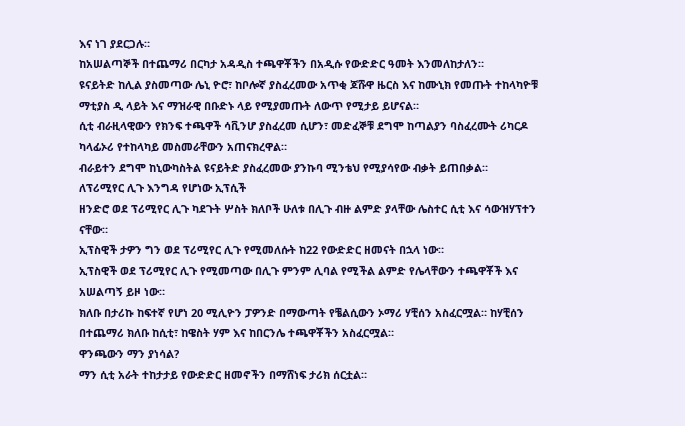እና ነገ ያደርጋሉ።
ከአሠልጣኞች በተጨማሪ በርካታ አዳዲስ ተጫዋቾችን በአዲሱ የውድድር ዓመት እንመለከታለን።
ዩናይትድ ከሊል ያስመጣው ሌኒ ዮሮ፣ ከቦሎኛ ያስፈረመው አጥቂ ጆሹዋ ዜርስ እና ከሙኒክ የመጡት ተከላካዮቹ ማቲያስ ዲ ላይት እና ማዝራዊ በቡድኑ ላይ የሚያመጡት ለውጥ የሚታይ ይሆናል።
ሲቲ ብራዚላዊውን የክንፍ ተጫዋች ሳቪንሆ ያስፈረመ ሲሆን፣ መድፈኞቹ ደግሞ ከጣልያን ባስፈረሙት ሪካርዶ ካላፊኦሪ የተከላካይ መስመራቸውን አጠናክረዋል።
ብራይተን ደግሞ ከኒውካስትል ዩናይትድ ያስፈረመው ያንኩባ ሚንቴህ የሚያሳየው ብቃት ይጠበቃል።
ለፕሪሚየር ሊጉ እንግዳ የሆነው ኢፕሲች
ዘንድሮ ወደ ፕሪሚየር ሊጉ ካደጉት ሦስት ክለቦች ሁለቱ በሊጉ ብዙ ልምድ ያላቸው ሌስተር ሲቲ እና ሳውዝሃፕተን ናቸው።
ኢፕስዊች ታዎን ግን ወደ ፕሪሚየር ሊጉ የሚመለሱት ከ22 የውድድር ዘመናት በኋላ ነው።
ኢፕስዊች ወደ ፕሪሚየር ሊጉ የሚመጣው በሊጉ ምንም ሊባል የሚችል ልምድ የሌላቸውን ተጫዋቾች እና አሠልጣኝ ይዞ ነው።
ክለቡ በታሪኩ ከፍተኛ የሆነ 20 ሚሊዮን ፓዎንድ በማውጣት የቼልሲውን ኦማሪ ሃቺሰን አስፈርሟል። ከሃቺሰን በተጨማሪ ክለቡ ከሲቲ፣ ከዌስት ሃም እና ከበርንሌ ተጫዋቾችን አስፈርሟል።
ዋንጫውን ማን ያነሳል?
ማን ሲቲ አራት ተከታታይ የውድድር ዘመኖችን በማሸነፍ ታሪክ ሰርቷል።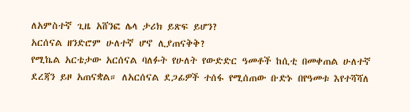ለአምስተኛ ጊዜ አሸንፎ ሌላ ታሪክ ይጽፍ ይሆን?
አርሰናል ዘንድሮም ሁለተኛ ሆኖ ሊያጠናቅቅ?
የሚኬል አርቴታው አርሰናል ባለፉት የሁለት የውድድር ዓመቶች ከሲቲ በመቀጠል ሁለተኛ ደረጃን ይዞ አጠናቋል። ለአርሰናል ደጋፊዎች ተሰፋ የሚሰጠው ቡድኑ በየዓመቱ እየተሻሻለ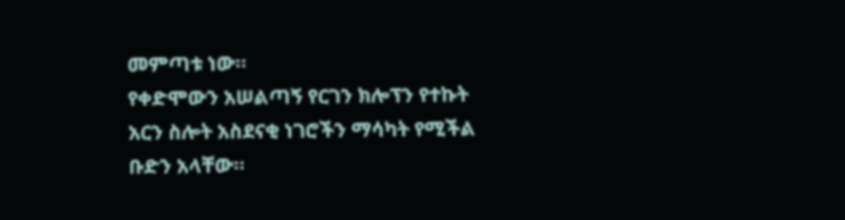መምጣቱ ነው።
የቀድሞውን አሠልጣኝ የርገን ክሎፕን የተኩት አርን ስሎት አስደናቂ ነገሮችን ማሳካት የሚችል ቡድን አላቸው።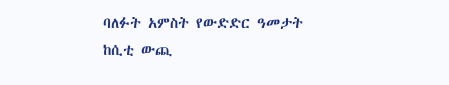ባለፉት አምስት የውድድር ዓመታት ከሲቲ ውጪ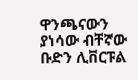ዋንጫናውን ያነሳው ብቸኛው ቡድን ሊቨርፑል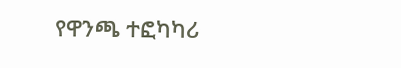የዋንጫ ተፎካካሪ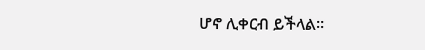ሆኖ ሊቀርብ ይችላል።